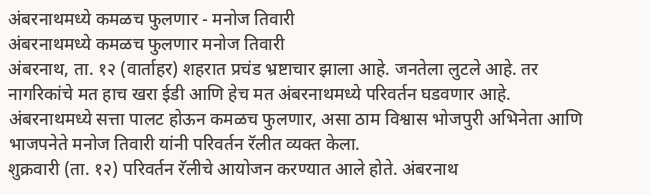अंबरनाथमध्ये कमळच फुलणार - मनोज तिवारी
अंबरनाथमध्ये कमळच फुलणार मनोज तिवारी
अंबरनाथ, ता. १२ (वार्ताहर) शहरात प्रचंड भ्रष्टाचार झाला आहे. जनतेला लुटले आहे. तर नागरिकांचे मत हाच खरा ईडी आणि हेच मत अंबरनाथमध्ये परिवर्तन घडवणार आहे. अंबरनाथमध्ये सत्ता पालट होऊन कमळच फुलणार, असा ठाम विश्वास भोजपुरी अभिनेता आणि भाजपनेते मनोज तिवारी यांनी परिवर्तन रॅलीत व्यक्त केला.
शुक्रवारी (ता. १२) परिवर्तन रॅलीचे आयोजन करण्यात आले होते. अंबरनाथ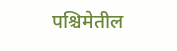पश्चिमेतील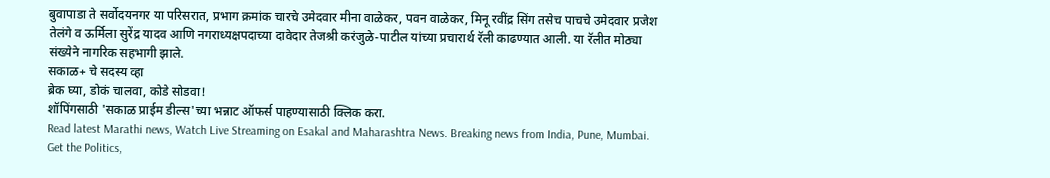बुवापाडा ते सर्वोदयनगर या परिसरात, प्रभाग क्रमांक चारचे उमेदवार मीना वाळेकर, पवन वाळेकर, मिनू रवींद्र सिंग तसेच पाचचे उमेदवार प्रजेश तेलंगे व ऊर्मिला सुरेंद्र यादव आणि नगराध्यक्षपदाच्या दावेदार तेजश्री करंजुळे-पाटील यांच्या प्रचारार्थ रॅली काढण्यात आली. या रॅलीत मोठ्या संख्येने नागरिक सहभागी झाले.
सकाळ+ चे सदस्य व्हा
ब्रेक घ्या, डोकं चालवा, कोडे सोडवा!
शॉपिंगसाठी 'सकाळ प्राईम डील्स'च्या भन्नाट ऑफर्स पाहण्यासाठी क्लिक करा.
Read latest Marathi news, Watch Live Streaming on Esakal and Maharashtra News. Breaking news from India, Pune, Mumbai. Get the Politics,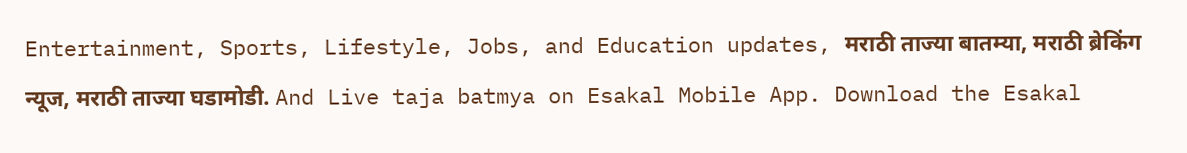Entertainment, Sports, Lifestyle, Jobs, and Education updates, मराठी ताज्या बातम्या, मराठी ब्रेकिंग न्यूज, मराठी ताज्या घडामोडी. And Live taja batmya on Esakal Mobile App. Download the Esakal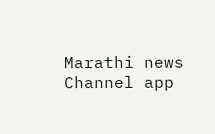Marathi news Channel app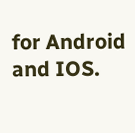for Android and IOS.